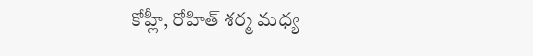కోహ్లీ, రోహిత్ శర్మ మధ్య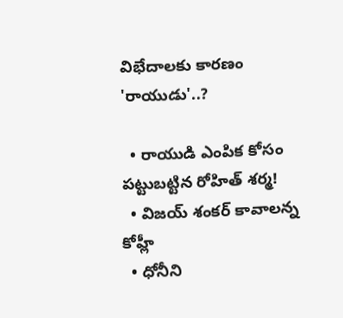విభేదాలకు కారణం 'రాయుడు'..?

  • రాయుడి ఎంపిక కోసం పట్టుబట్టిన రోహిత్ శర్మ!
  • విజయ్ శంకర్ కావాలన్న కోహ్లీ
  • ధోనీని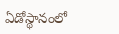ఏడోస్థానంలో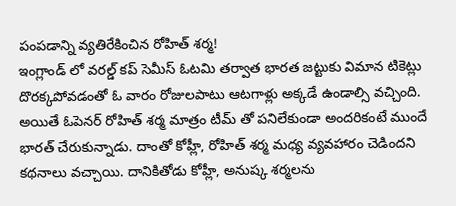పంపడాన్ని వ్యతిరేకించిన రోహిత్ శర్మ!
ఇంగ్లాండ్ లో వరల్డ్ కప్ సెమీస్ ఓటమి తర్వాత భారత జట్టుకు విమాన టికెట్లు దొరక్కపోవడంతో ఓ వారం రోజులపాటు ఆటగాళ్లు అక్కడే ఉండాల్సి వచ్చింది. అయితే ఓపెనర్ రోహిత్ శర్మ మాత్రం టీమ్ తో పనిలేకుండా అందరికంటే ముందే భారత్ చేరుకున్నాడు. దాంతో కోహ్లీ, రోహిత్ శర్మ మధ్య వ్యవహారం చెడిందని కథనాలు వచ్చాయి. దానికితోడు కోహ్లీ, అనుష్క శర్మలను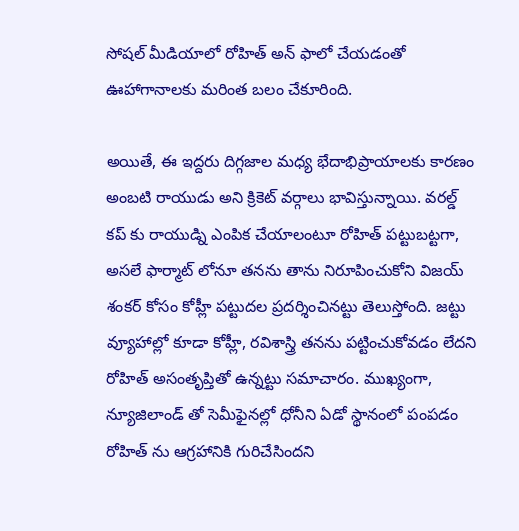సోషల్ మీడియాలో రోహిత్ అన్ ఫాలో చేయడంతో ఊహాగానాలకు మరింత బలం చేకూరింది.

అయితే, ఈ ఇద్దరు దిగ్గజాల మధ్య భేదాభిప్రాయాలకు కారణం అంబటి రాయుడు అని క్రికెట్ వర్గాలు భావిస్తున్నాయి. వరల్డ్ కప్ కు రాయుడ్ని ఎంపిక చేయాలంటూ రోహిత్ పట్టుబట్టగా, అసలే ఫార్మాట్ లోనూ తనను తాను నిరూపించుకోని విజయ్ శంకర్ కోసం కోహ్లీ పట్టుదల ప్రదర్శించినట్టు తెలుస్తోంది. జట్టు వ్యూహాల్లో కూడా కోహ్లీ, రవిశాస్త్రి తనను పట్టించుకోవడం లేదని రోహిత్ అసంతృప్తితో ఉన్నట్టు సమాచారం. ముఖ్యంగా, న్యూజిలాండ్ తో సెమీఫైనల్లో ధోనీని ఏడో స్థానంలో పంపడం రోహిత్ ను ఆగ్రహానికి గురిచేసిందని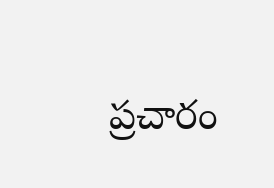ప్రచారం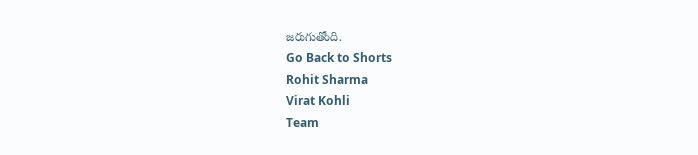జరుగుతోంది.
Go Back to Shorts
Rohit Sharma
Virat Kohli
Team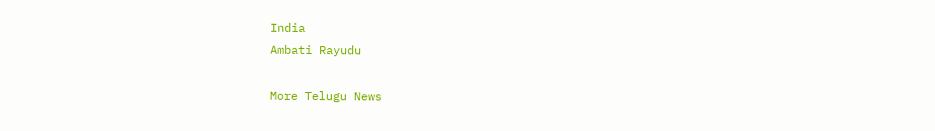India
Ambati Rayudu

More Telugu News